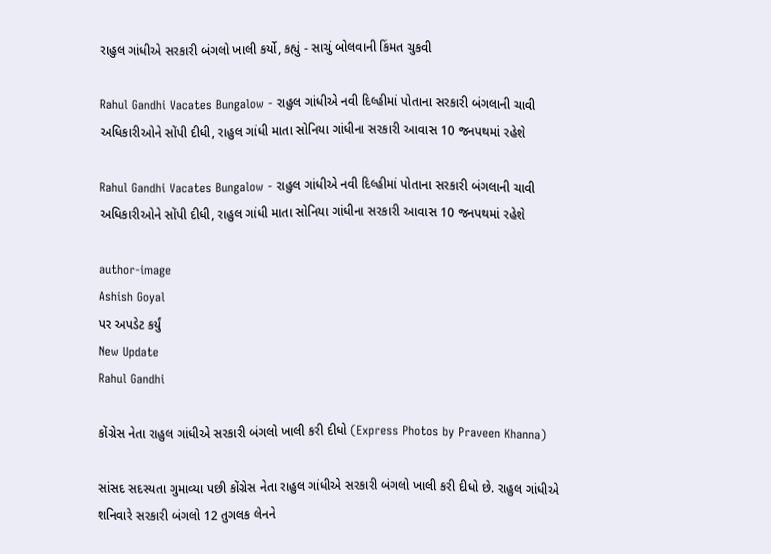રાહુલ ગાંધીએ સરકારી બંગલો ખાલી કર્યો, કહ્યું - સાચું બોલવાની કિંમત ચુકવી

Rahul Gandhi Vacates Bungalow - રાહુલ ગાંધીએ નવી દિલ્હીમાં પોતાના સરકારી બંગલાની ચાવી અધિકારીઓને સોંપી દીધી, રાહુલ ગાંધી માતા સોનિયા ગાંધીના સરકારી આવાસ 10 જનપથમાં રહેશે

Rahul Gandhi Vacates Bungalow - રાહુલ ગાંધીએ નવી દિલ્હીમાં પોતાના સરકારી બંગલાની ચાવી અધિકારીઓને સોંપી દીધી, રાહુલ ગાંધી માતા સોનિયા ગાંધીના સરકારી આવાસ 10 જનપથમાં રહેશે

author-image
Ashish Goyal
પર અપડેટ કર્યું
New Update
Rahul Gandhi

કોંગ્રેસ નેતા રાહુલ ગાંધીએ સરકારી બંગલો ખાલી કરી દીધો (Express Photos by Praveen Khanna)

સાંસદ સદસ્યતા ગુમાવ્યા પછી કોંગ્રેસ નેતા રાહુલ ગાંધીએ સરકારી બંગલો ખાલી કરી દીધો છે. રાહુલ ગાંધીએ શનિવારે સરકારી બંગલો 12 તુગલક લેનને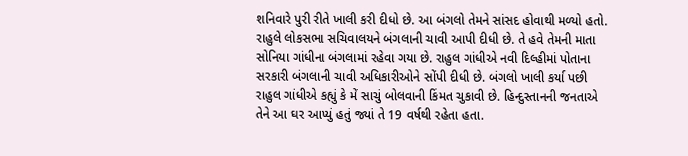શનિવારે પુરી રીતે ખાલી કરી દીધો છે. આ બંગલો તેમને સાંસદ હોવાથી મળ્યો હતો. રાહુલે લોકસભા સચિવાલયને બંગલાની ચાવી આપી દીધી છે. તે હવે તેમની માતા સોનિયા ગાંધીના બંગલામાં રહેવા ગયા છે. રાહુલ ગાંધીએ નવી દિલ્હીમાં પોતાના સરકારી બંગલાની ચાવી અધિકારીઓને સોંપી દીધી છે. બંગલો ખાલી કર્યા પછી રાહુલ ગાંધીએ કહ્યું કે મેં સાચું બોલવાની કિંમત ચુકાવી છે. હિન્દુસ્તાનની જનતાએ તેને આ ઘર આપ્યું હતું જ્યાં તે 19 વર્ષથી રહેતા હતા.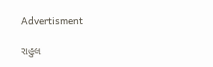Advertisment

રાહુલ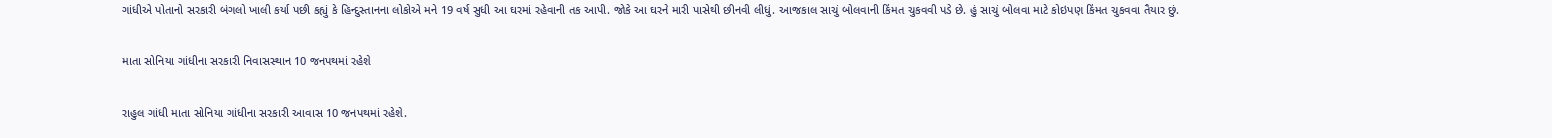ગાંધીએ પોતાનો સરકારી બંગલો ખાલી કર્યા પછી કહ્યું કે હિન્દુસ્તાનના લોકોએ મને 19 વર્ષ સુધી આ ઘરમાં રહેવાની તક આપી. જોકે આ ઘરને મારી પાસેથી છીનવી લીધું. આજકાલ સાચું બોલવાની કિંમત ચુકવવી પડે છે. હું સાચું બોલવા માટે કોઇપણ કિંમત ચુકવવા તૈયાર છું.

માતા સોનિયા ગાંધીના સરકારી નિવાસસ્થાન 10 જનપથમાં રહેશે

રાહુલ ગાંધી માતા સોનિયા ગાંધીના સરકારી આવાસ 10 જનપથમાં રહેશે.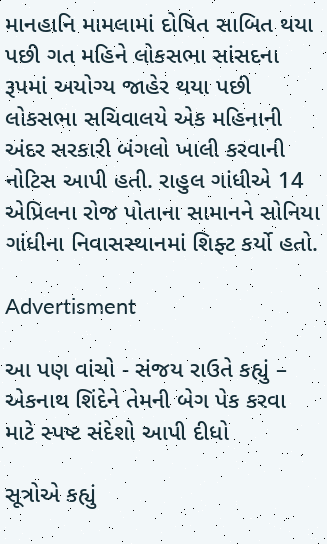માનહાનિ મામલામાં દોષિત સાબિત થયા પછી ગત મહિને લોકસભા સાંસદના રૂપમાં અયોગ્ય જાહેર થયા પછી લોકસભા સચિવાલયે એક મહિનાની અંદર સરકારી બંગલો ખાલી કરવાની નોટિસ આપી હતી. રાહુલ ગાંધીએ 14 એપ્રિલના રોજ પોતાના સામાનને સોનિયા ગાંધીના નિવાસસ્થાનમાં શિફ્ટ કર્યો હતો.

Advertisment

આ પણ વાંચો - સંજય રાઉતે કહ્યું – એકનાથ શિંદેને તેમની બેગ પેક કરવા માટે સ્પષ્ટ સંદેશો આપી દીધો

સૂત્રોએ કહ્યું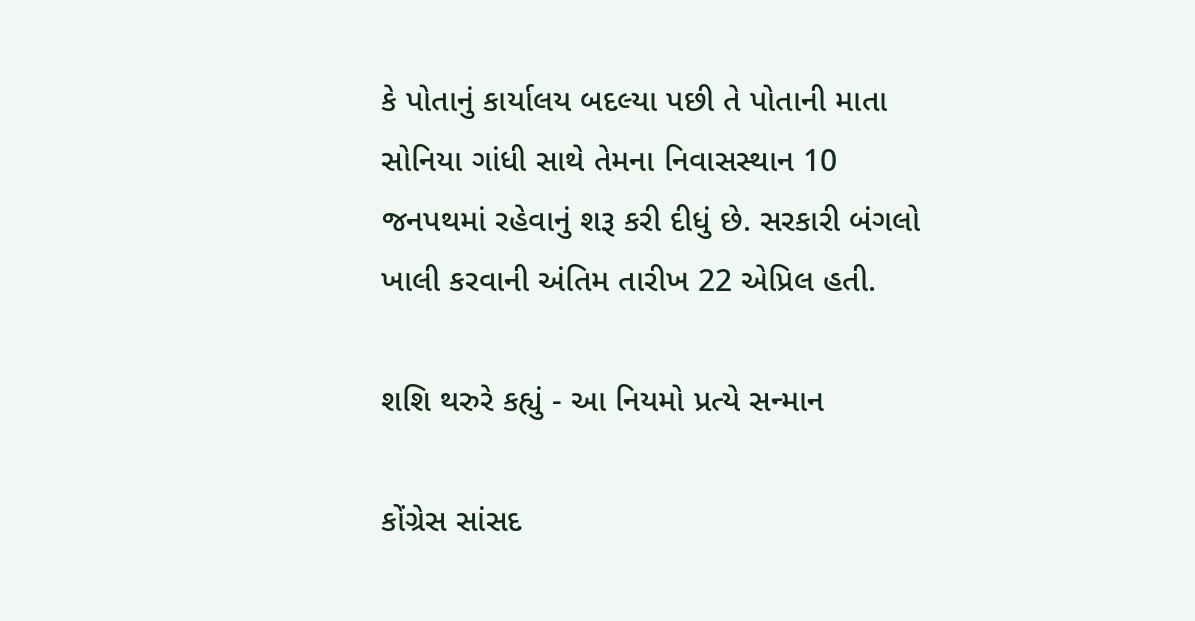કે પોતાનું કાર્યાલય બદલ્યા પછી તે પોતાની માતા સોનિયા ગાંધી સાથે તેમના નિવાસસ્થાન 10 જનપથમાં રહેવાનું શરૂ કરી દીધું છે. સરકારી બંગલો ખાલી કરવાની અંતિમ તારીખ 22 એપ્રિલ હતી.

શશિ થરુરે કહ્યું - આ નિયમો પ્રત્યે સન્માન

કોંગ્રેસ સાંસદ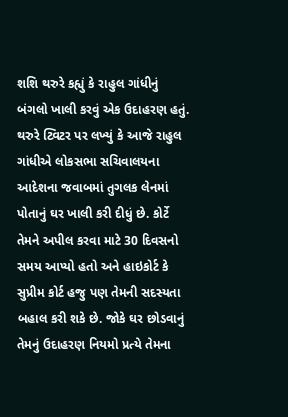શશિ થરુરે કહ્યું કે રાહુલ ગાંધીનું બંગલો ખાલી કરવું એક ઉદાહરણ હતું. થરુરે ટ્વિટર પર લખ્યું કે આજે રાહુલ ગાંધીએ લોકસભા સચિવાલયના આદેશના જવાબમાં તુગલક લેનમાં પોતાનું ઘર ખાલી કરી દીધું છે. કોર્ટે તેમને અપીલ કરવા માટે 30 દિવસનો સમય આપ્યો હતો અને હાઇકોર્ટ કે સુપ્રીમ કોર્ટ હજુ પણ તેમની સદસ્યતા બહાલ કરી શકે છે. જોકે ઘર છોડવાનું તેમનું ઉદાહરણ નિયમો પ્રત્યે તેમના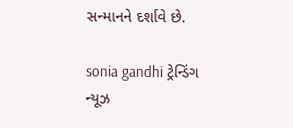સન્માનને દર્શાવે છે.

sonia gandhi ટ્રેન્ડિંગ ન્યૂઝ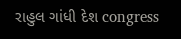રાહુલ ગાંધી દેશ congress